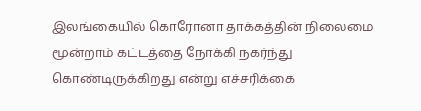இலங்கையில் கொரோனா தாக்கத்தின் நிலைமை மூன்றாம் கட்டத்தை நோக்கி நகர்ந்து கொண்டிருக்கிறது என்று எச்சரிக்கை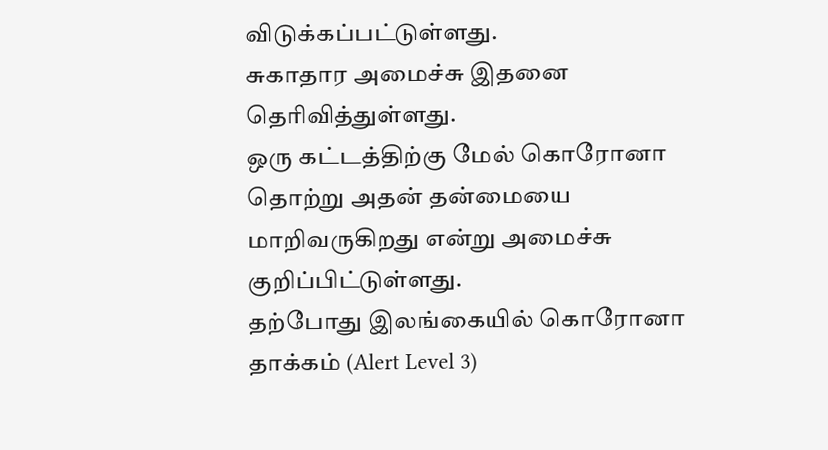விடுக்கப்பட்டுள்ளது.
சுகாதார அமைச்சு இதனை தெரிவித்துள்ளது.
ஒரு கட்டத்திற்கு மேல் கொரோனா தொற்று அதன் தன்மையை மாறிவருகிறது என்று அமைச்சு குறிப்பிட்டுள்ளது.
தற்போது இலங்கையில் கொரோனா தாக்கம் (Alert Level 3)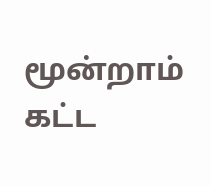மூன்றாம் கட்ட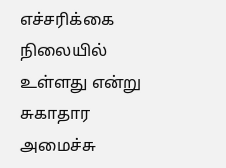எச்சரிக்கை நிலையில் உள்ளது என்று சுகாதார அமைச்சு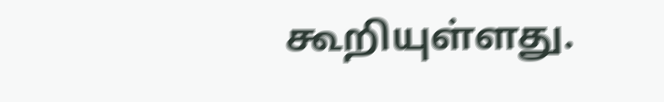கூறியுள்ளது.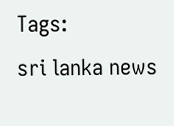Tags:
sri lanka news